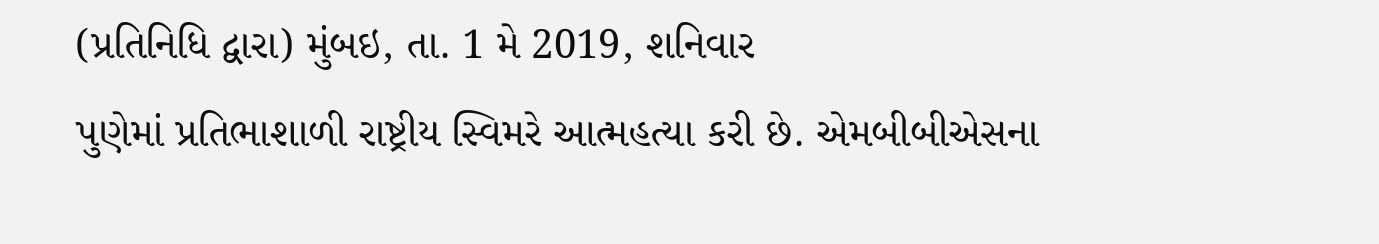(પ્રતિનિધિ દ્વારા) મુંબઇ, તા. 1 મે 2019, શનિવાર
પુણેમાં પ્રતિભાશાળી રાષ્ટ્રીય સ્વિમરે આત્મહત્યા કરી છે. એમબીબીએસના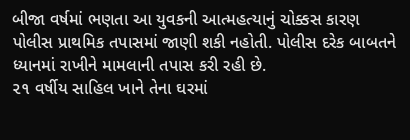બીજા વર્ષમાં ભણતા આ યુવકની આત્મહત્યાનું ચોક્કસ કારણ પોલીસ પ્રાથમિક તપાસમાં જાણી શકી નહોતી. પોલીસ દરેક બાબતને ધ્યાનમાં રાખીને મામલાની તપાસ કરી રહી છે.
૨૧ વર્ષીય સાહિલ ખાને તેના ઘરમાં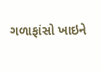ગળાફાંસો ખાઇને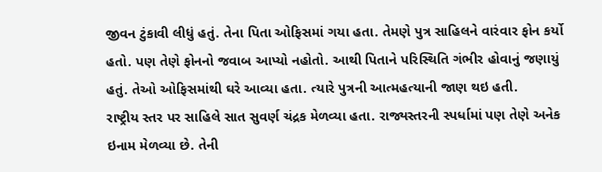જીવન ટુંકાવી લીધું હતું. તેના પિતા ઓફિસમાં ગયા હતા. તેમણે પુત્ર સાહિલને વારંવાર ફોન કર્યો હતો. પણ તેણે ફોનનો જવાબ આપ્યો નહોતો. આથી પિતાને પરિસ્થિતિ ગંભીર હોવાનું જણાયું હતું. તેઓ ઓફિસમાંથી ઘરે આવ્યા હતા. ત્યારે પુત્રની આત્મહત્યાની જાણ થઇ હતી.
રાષ્ટ્રીય સ્તર પર સાહિલે સાત સુવર્ણ ચંદ્રક મેળવ્યા હતા. રાજ્યસ્તરની સ્પર્ધામાં પણ તેણે અનેક ઇનામ મેળવ્યા છે. તેની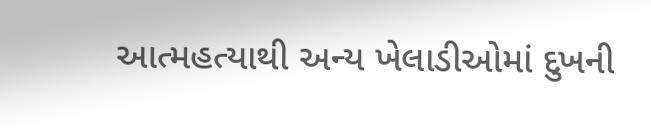આત્મહત્યાથી અન્ય ખેલાડીઓમાં દુખની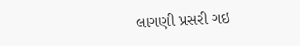લાગણી પ્રસરી ગઇ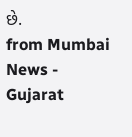છે.
from Mumbai News - Gujarat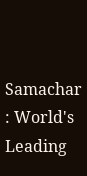Samachar : World's Leading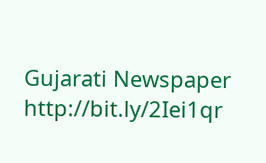Gujarati Newspaper http://bit.ly/2Iei1qr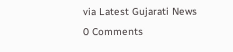via Latest Gujarati News
0 Comments